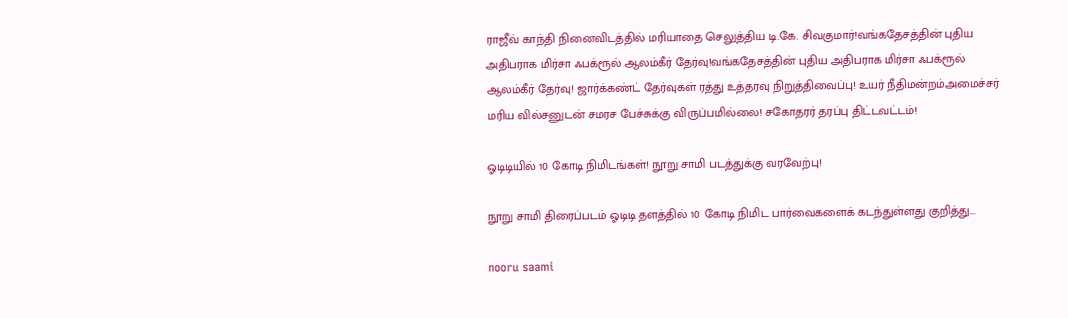ராஜீவ் காந்தி நினைவிடத்தில் மரியாதை செலுத்திய டி.கே. சிவகுமார்!வங்கதேசத்தின் புதிய அதிபராக மிர்சா ஃபக்ரூல் ஆலம்கீர் தேர்வு!வங்கதேசத்தின் புதிய அதிபராக மிர்சா ஃபக்ரூல் ஆலம்கீர் தேர்வு! ஜார்க்கண்ட் தேர்வுகள் ரத்து உத்தரவு நிறுத்திவைப்பு! உயர் நீதிமன்றம்அமைச்சர் மரிய வில்சனுடன் சமரச பேச்சுக்கு விருப்பமில்லை! சகோதரர் தரப்பு திட்டவட்டம்!

ஓடிடியில் 10 கோடி நிமிடங்கள்! நூறு சாமி படத்துக்கு வரவேற்பு!

நூறு சாமி திரைப்படம் ஓடிடி தளத்தில் 10 கோடி நிமிட பார்வைகளைக் கடந்துள்ளது குறித்து...

nooru saami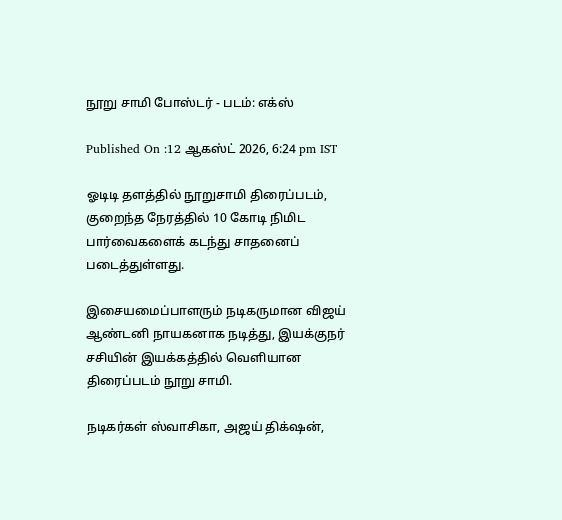நூறு சாமி போஸ்டர் - படம்: எக்ஸ்

Published On :12 ஆகஸ்ட் 2026, 6:24 pm IST

ஓடிடி தளத்தில் நூறுசாமி திரைப்படம், குறைந்த நேரத்தில் 10 கோடி நிமிட பார்வைகளைக் கடந்து சாதனைப் படைத்துள்ளது.

இசையமைப்பாளரும் நடிகருமான விஜய் ஆண்டனி நாயகனாக நடித்து, இயக்குநர் சசியின் இயக்கத்தில் வெளியான திரைப்படம் நூறு சாமி.

நடிகர்கள் ஸ்வாசிகா, அஜய் திக்‌ஷன்,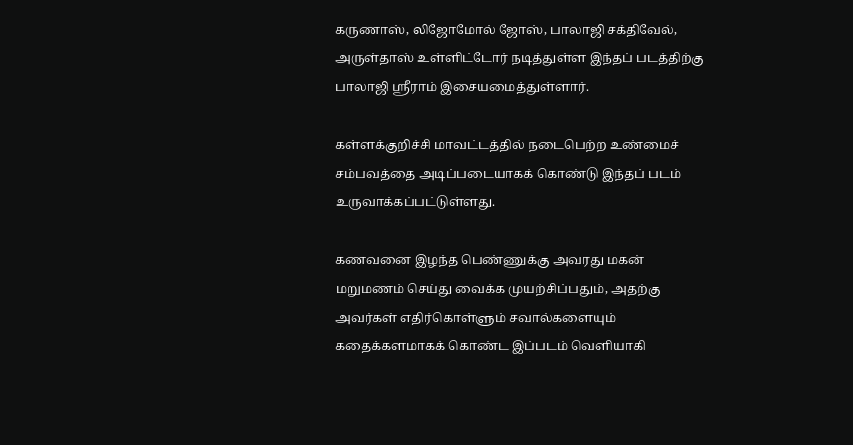கருணாஸ், லிஜோமோல் ஜோஸ், பாலாஜி சக்திவேல், அருள்தாஸ் உள்ளிட்டோர் நடித்துள்ள இந்தப் படத்திற்கு பாலாஜி ஸ்ரீராம் இசையமைத்துள்ளார்.

கள்ளக்குறிச்சி மாவட்டத்தில் நடைபெற்ற உண்மைச் சம்பவத்தை அடிப்படையாகக் கொண்டு இந்தப் படம் உருவாக்கப்பட்டுள்ளது.

கணவனை இழந்த பெண்ணுக்கு அவரது மகன் மறுமணம் செய்து வைக்க முயற்சிப்பதும், அதற்கு அவர்கள் எதிர்கொள்ளும் சவால்களையும் கதைக்களமாகக் கொண்ட இப்படம் வெளியாகி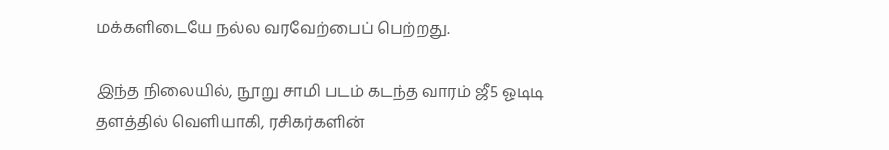மக்களிடையே நல்ல வரவேற்பைப் பெற்றது.

இந்த நிலையில், நூறு சாமி படம் கடந்த வாரம் ஜீ5 ஓடிடி தளத்தில் வெளியாகி, ரசிகர்களின்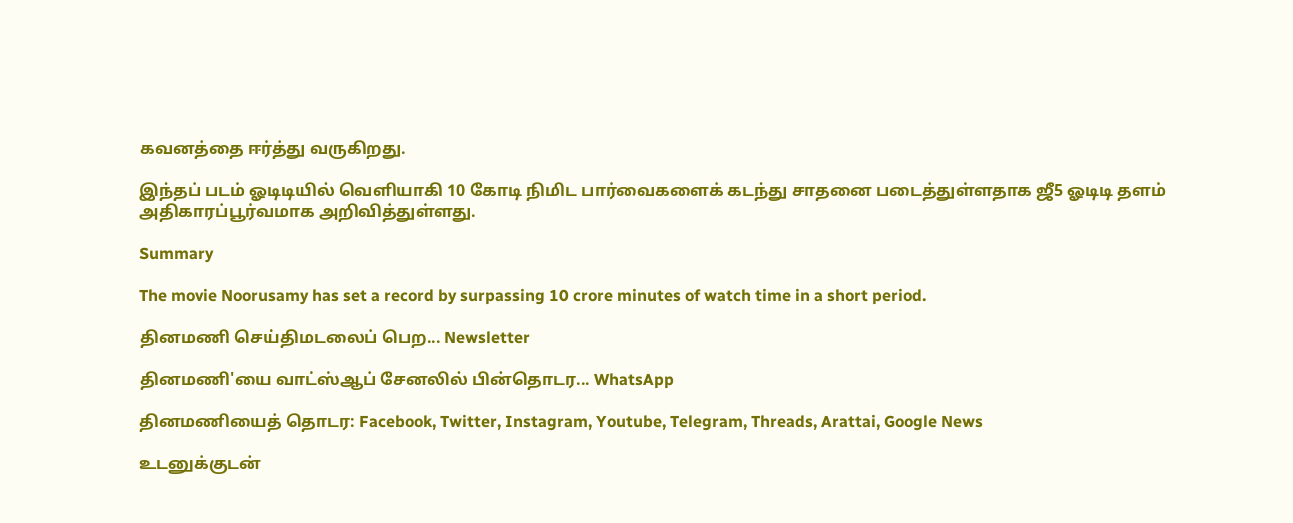கவனத்தை ஈர்த்து வருகிறது.

இந்தப் படம் ஓடிடியில் வெளியாகி 10 கோடி நிமிட பார்வைகளைக் கடந்து சாதனை படைத்துள்ளதாக ஜீ5 ஓடிடி தளம் அதிகாரப்பூர்வமாக அறிவித்துள்ளது.

Summary

The movie Noorusamy has set a record by surpassing 10 crore minutes of watch time in a short period.

தினமணி செய்திமடலைப் பெற... Newsletter

தினமணி'யை வாட்ஸ்ஆப் சேனலில் பின்தொடர... WhatsApp

தினமணியைத் தொடர: Facebook, Twitter, Instagram, Youtube, Telegram, Threads, Arattai, Google News

உடனுக்குடன்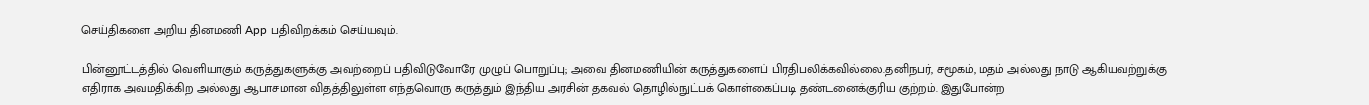செய்திகளை அறிய தினமணி App பதிவிறக்கம் செய்யவும்.

பின்னூட்டத்தில் வெளியாகும் கருத்துகளுக்கு அவற்றைப் பதிவிடுவோரே முழுப் பொறுப்பு; அவை தினமணியின் கருத்துகளைப் பிரதிபலிக்கவில்லை.தனிநபர், சமூகம், மதம் அல்லது நாடு ஆகியவற்றுக்கு எதிராக அவமதிக்கிற அல்லது ஆபாசமான விதத்திலுள்ள எந்தவொரு கருத்தும் இந்திய அரசின் தகவல் தொழில்நுட்பக் கொள்கைப்படி தண்டனைக்குரிய குற்றம். இதுபோன்ற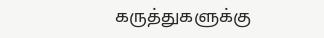கருத்துகளுக்கு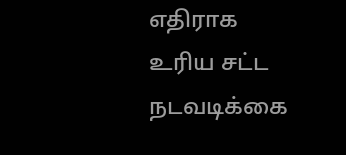எதிராக உரிய சட்ட நடவடிக்கை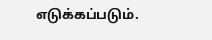எடுக்கப்படும்.